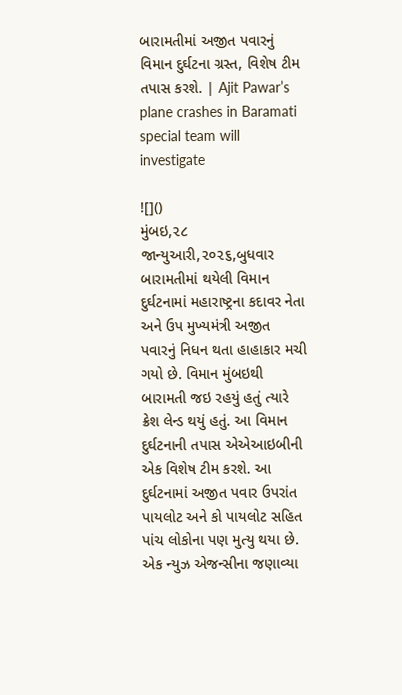બારામતીમાં અજીત પવારનું વિમાન દુર્ઘટના ગ્રસ્ત, વિશેષ ટીમ તપાસ કરશે. | Ajit Pawar’s plane crashes in Baramati special team will investigate

![]()
મુંબઇ,૨૮ જાન્યુઆરી,૨૦૨૬,બુધવાર
બારામતીમાં થયેલી વિમાન દુર્ઘટનામાં મહારાષ્ટ્રના કદાવર નેતા અને ઉપ મુખ્યમંત્રી અજીત પવારનું નિધન થતા હાહાકાર મચી ગયો છે. વિમાન મુંબઇથી બારામતી જઇ રહયું હતું ત્યારે ક્રેશ લેન્ડ થયું હતું. આ વિમાન દુર્ઘટનાની તપાસ એએઆઇબીની એક વિશેષ ટીમ કરશે. આ દુર્ઘટનામાં અજીત પવાર ઉપરાંત પાયલોટ અને કો પાયલોટ સહિત પાંચ લોકોના પણ મુત્યુ થયા છે. એક ન્યુઝ એજન્સીના જણાવ્યા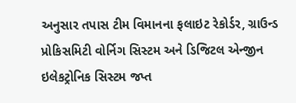અનુસાર તપાસ ટીમ વિમાનના ફલાઇટ રેકોર્ડર, ગ્રાઉન્ડ પ્રોકિસમિટી વોર્નિગ સિસ્ટમ અને ડિજિટલ એન્જીન ઇલેકટ્રોનિક સિસ્ટમ જપ્ત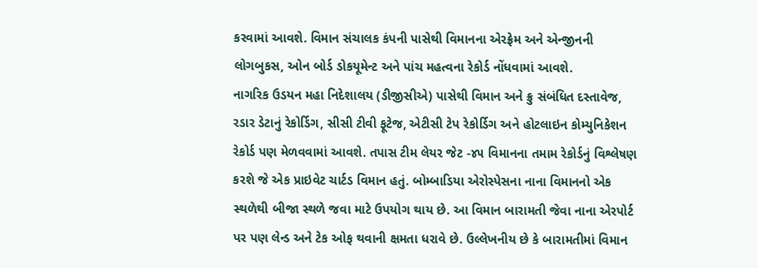કરવામાં આવશે. વિમાન સંચાલક કંપની પાસેથી વિમાનના એરફ્રેમ અને એન્જીનની લોગબુકસ, ઓન બોર્ડ ડોકયૂમેન્ટ અને પાંચ મહત્વના રેકોર્ડ નોંધવામાં આવશે.
નાગરિક ઉડયન મહા નિદેશાલય (ડીજીસીએ) પાસેથી વિમાન અને ક્રુ સંબંધિત દસ્તાવેજ, રડાર ડેટાનું રેકોર્ડિગ, સીસી ટીવી ફૂટેજ, એટીસી ટેપ રેકોર્ડિગ અને હોટલાઇન કોમ્યુનિકેશન રેકોર્ડ પણ મેળવવામાં આવશે. તપાસ ટીમ લેયર જેટ -૪૫ વિમાનના તમામ રેકોર્ડનું વિશ્લેષણ કરશે જે એક પ્રાઇવેટ ચાર્ટડ વિમાન હતું. બોમ્બાડિયા એરોસ્પેસના નાના વિમાનનો એક સ્થળેથી બીજા સ્થળે જવા માટે ઉપયોગ થાય છે. આ વિમાન બારામતી જેવા નાના એરપોર્ટ પર પણ લેન્ડ અને ટેક ઓફ થવાની ક્ષમતા ધરાવે છે. ઉલ્લેખનીય છે કે બારામતીમાં વિમાન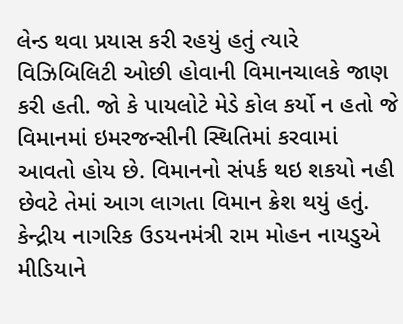લેન્ડ થવા પ્રયાસ કરી રહયું હતું ત્યારે વિઝિબિલિટી ઓછી હોવાની વિમાનચાલકે જાણ કરી હતી. જો કે પાયલોટે મેડે કોલ કર્યો ન હતો જે વિમાનમાં ઇમરજન્સીની સ્થિતિમાં કરવામાં આવતો હોય છે. વિમાનનો સંપર્ક થઇ શકયો નહી છેવટે તેમાં આગ લાગતા વિમાન ક્રેશ થયું હતું.
કેન્દ્રીય નાગરિક ઉડયનમંત્રી રામ મોહન નાયડુએ મીડિયાને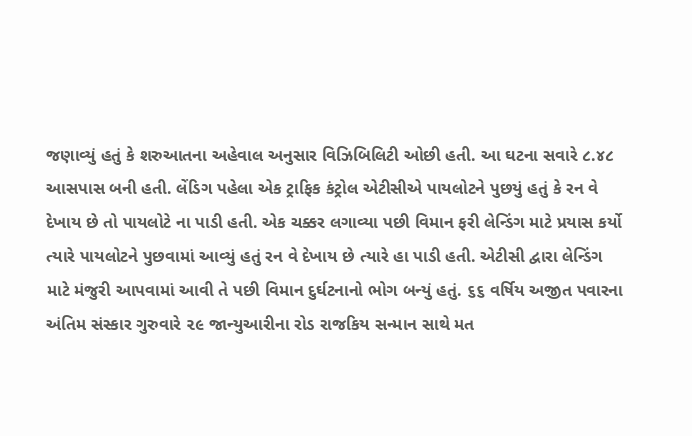જણાવ્યું હતું કે શરુઆતના અહેવાલ અનુસાર વિઝિબિલિટી ઓછી હતી. આ ઘટના સવારે ૮.૪૮ આસપાસ બની હતી. લેંડિગ પહેલા એક ટ્રાફિક કંટ્રોલ એટીસીએ પાયલોટને પુછયું હતું કે રન વે દેખાય છે તો પાયલોટે ના પાડી હતી. એક ચક્કર લગાવ્યા પછી વિમાન ફરી લેન્ડિંગ માટે પ્રયાસ કર્યો ત્યારે પાયલોટને પુછવામાં આવ્યું હતું રન વે દેખાય છે ત્યારે હા પાડી હતી. એટીસી દ્વારા લેન્ડિંગ માટે મંજુરી આપવામાં આવી તે પછી વિમાન દુર્ઘટનાનો ભોગ બન્યું હતું. ૬૬ વર્ષિય અજીત પવારના અંતિમ સંસ્કાર ગુરુવારે ૨૯ જાન્યુઆરીના રોડ રાજકિય સન્માન સાથે મત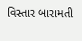વિસ્તાર બારામતી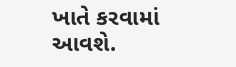ખાતે કરવામાં આવશે.